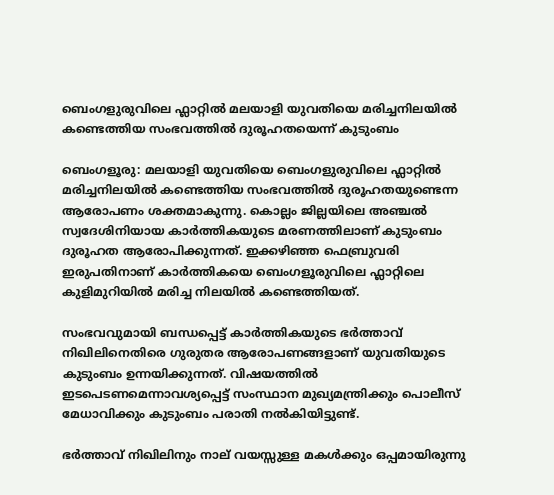ബെംഗളുരുവിലെ ഫ്ലാറ്റിൽ മലയാളി യുവതിയെ മരിച്ചനിലയിൽ കണ്ടെത്തിയ സംഭവത്തിൽ ദുരൂഹതയെന്ന് കുടുംബം

ബെംഗളൂരു: മലയാളി യുവതിയെ ബെംഗളുരുവിലെ ഫ്ലാറ്റിൽ മരിച്ചനിലയിൽ കണ്ടെത്തിയ സംഭവത്തിൽ ദുരൂഹതയുണ്ടെന്ന ആരോപണം ശക്തമാകുന്നു. കൊല്ലം ജില്ലയിലെ അഞ്ചൽ സ്വദേശിനിയായ കാർത്തികയുടെ മരണത്തിലാണ് കുടുംബം ദുരൂഹത ആരോപിക്കുന്നത്. ഇക്കഴിഞ്ഞ ഫെബ്രുവരി ഇരുപതിനാണ് കാർത്തികയെ ബെംഗളൂരുവിലെ ഫ്ലാറ്റിലെ കുളിമുറിയിൽ മരിച്ച നിലയിൽ കണ്ടെത്തിയത്.

സംഭവവുമായി ബന്ധപ്പെട്ട് കാർത്തികയുടെ ഭർത്താവ് നിഖിലിനെതിരെ ഗുരുതര ആരോപണങ്ങളാണ് യുവതിയുടെ കുടുംബം ഉന്നയിക്കുന്നത്. വിഷയത്തിൽ ഇടപെടണമെന്നാവശ്യപ്പെട്ട് സംസ്ഥാന മുഖ്യമന്ത്രിക്കും പൊലീസ് മേധാവിക്കും കുടുംബം പരാതി നൽകിയിട്ടുണ്ട്.

ഭർത്താവ് നിഖിലിനും നാല് വയസ്സുള്ള മകൾക്കും ഒപ്പമായിരുന്നു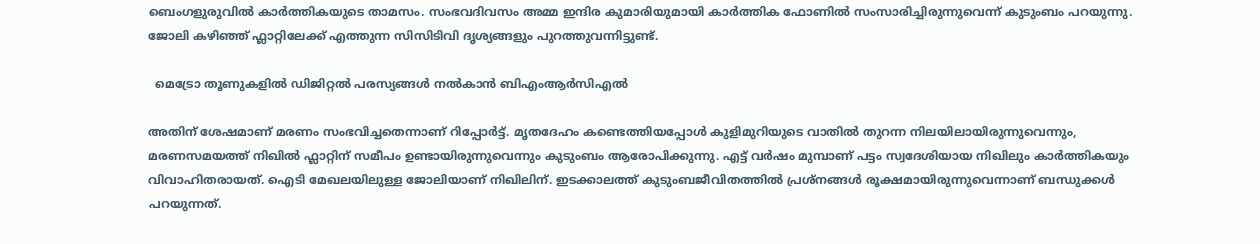ബെംഗളുരുവിൽ കാർത്തികയുടെ താമസം. സംഭവദിവസം അമ്മ ഇന്ദിര കുമാരിയുമായി കാർത്തിക ഫോണിൽ സംസാരിച്ചിരുന്നുവെന്ന് കുടുംബം പറയുന്നു. ജോലി കഴിഞ്ഞ് ഫ്ലാറ്റിലേക്ക് എത്തുന്ന സിസിടിവി ദൃശ്യങ്ങളും പുറത്തുവന്നിട്ടുണ്ട്.

  മെട്രോ തൂണുകളിൽ ഡിജിറ്റൽ പരസ്യങ്ങൾ നൽകാൻ ബിഎംആർസിഎൽ

അതിന് ശേഷമാണ് മരണം സംഭവിച്ചതെന്നാണ് റിപ്പോർട്ട്. മൃതദേഹം കണ്ടെത്തിയപ്പോൾ കുളിമുറിയുടെ വാതിൽ തുറന്ന നിലയിലായിരുന്നുവെന്നും, മരണസമയത്ത് നിഖിൽ ഫ്ലാറ്റിന് സമീപം ഉണ്ടായിരുന്നുവെന്നും കുടുംബം ആരോപിക്കുന്നു. എട്ട് വർഷം മുമ്പാണ് പട്ടം സ്വദേശിയായ നിഖിലും കാർത്തികയും വിവാഹിതരായത്. ഐടി മേഖലയിലുള്ള ജോലിയാണ് നിഖിലിന്. ഇടക്കാലത്ത് കുടുംബജീവിതത്തിൽ പ്രശ്നങ്ങൾ രൂക്ഷമായിരുന്നുവെന്നാണ് ബന്ധുക്കൾ പറയുന്നത്.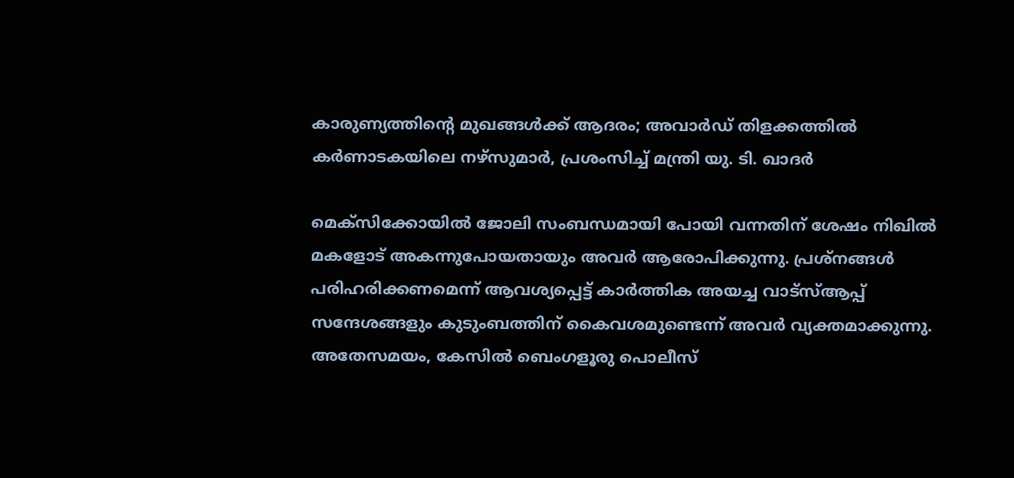കാരുണ്യത്തിന്റെ മുഖങ്ങൾക്ക് ആദരം; അവാർഡ് തിളക്കത്തിൽ കർണാടകയിലെ നഴ്സുമാർ, പ്രശംസിച്ച് മന്ത്രി യു. ടി. ഖാദർ

മെക്‌സിക്കോയിൽ ജോലി സംബന്ധമായി പോയി വന്നതിന് ശേഷം നിഖിൽ മകളോട് അകന്നുപോയതായും അവർ ആരോപിക്കുന്നു. പ്രശ്നങ്ങൾ പരിഹരിക്കണമെന്ന് ആവശ്യപ്പെട്ട് കാർത്തിക അയച്ച വാട്‌സ്ആപ്പ് സന്ദേശങ്ങളും കുടുംബത്തിന് കൈവശമുണ്ടെന്ന് അവർ വ്യക്തമാക്കുന്നു.
അതേസമയം, കേസിൽ ബെംഗളൂരു പൊലീസ്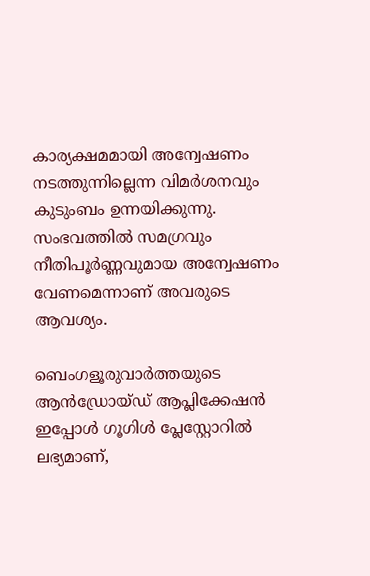കാര്യക്ഷമമായി അന്വേഷണം നടത്തുന്നില്ലെന്ന വിമർശനവും കുടുംബം ഉന്നയിക്കുന്നു. സംഭവത്തിൽ സമഗ്രവും നീതിപൂർണ്ണവുമായ അന്വേഷണം വേണമെന്നാണ് അവരുടെ ആവശ്യം.

ബെംഗളൂരുവാർത്തയുടെ ആൻഡ്രോയ്ഡ് ആപ്ലിക്കേഷൻ ഇപ്പോൾ ഗൂഗിൾ പ്ലേസ്റ്റോറിൽ ലഭ്യമാണ്,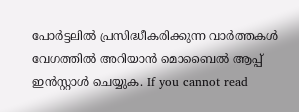പോർട്ടലിൽ പ്രസിദ്ധീകരിക്കുന്ന വാർത്തകൾ വേഗത്തിൽ അറിയാൻ മൊബൈൽ ആപ്പ് ഇൻസ്റ്റാൾ ചെയ്യുക. If you cannot read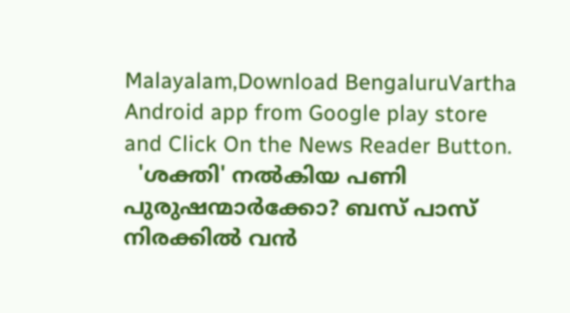Malayalam,Download BengaluruVartha Android app from Google play store and Click On the News Reader Button.
  'ശക്തി' നൽകിയ പണി പുരുഷന്മാർക്കോ? ബസ് പാസ് നിരക്കിൽ വൻ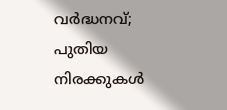വർദ്ധനവ്; പുതിയ നിരക്കുകൾ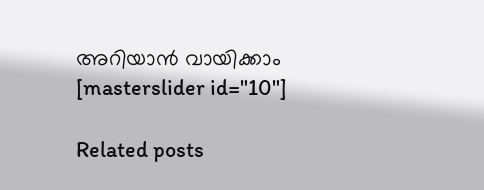അറിയാൻ വായിക്കാം
[masterslider id="10"]

Related posts